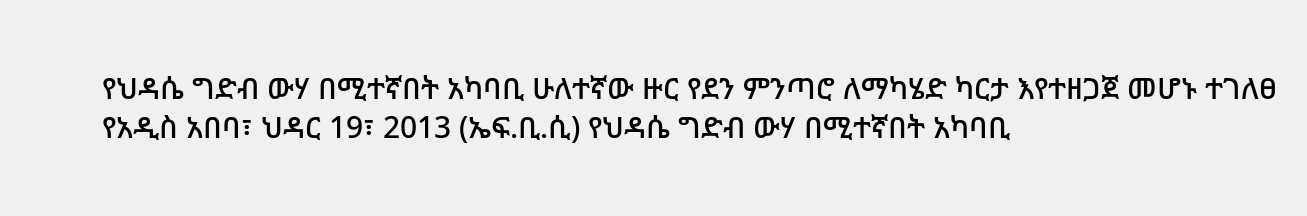የህዳሴ ግድብ ውሃ በሚተኛበት አካባቢ ሁለተኛው ዙር የደን ምንጣሮ ለማካሄድ ካርታ እየተዘጋጀ መሆኑ ተገለፀ
የአዲስ አበባ፣ ህዳር 19፣ 2013 (ኤፍ.ቢ.ሲ) የህዳሴ ግድብ ውሃ በሚተኛበት አካባቢ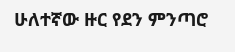ሁለተኛው ዙር የደን ምንጣሮ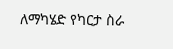ለማካሄድ የካርታ ስራ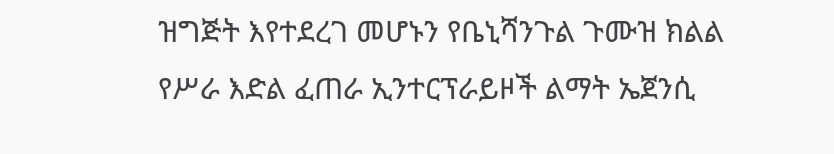ዝግጅት እየተደረገ መሆኑን የቤኒሻንጉል ጉሙዝ ክልል የሥራ እድል ፈጠራ ኢንተርፕራይዞች ልማት ኤጀንሲ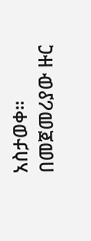አስታወቀ።
በመጀመሪያው ዙር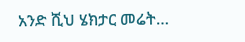አንድ ሺህ ሄክታር መሬት…